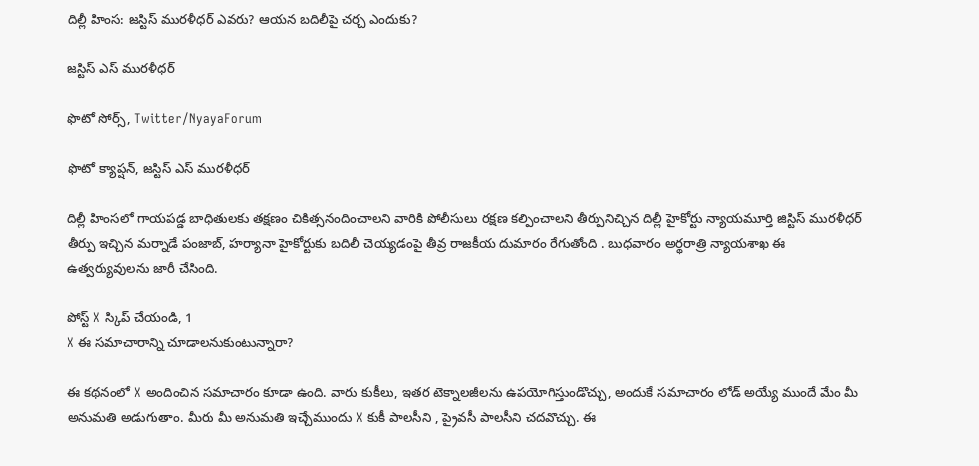దిల్లీ హింస: జస్టిస్ మురళీధర్ ఎవరు? ఆయన బదిలీపై చర్చ ఎందుకు?

జస్టిస్ ఎస్ మురళీధర్

ఫొటో సోర్స్, Twitter/NyayaForum

ఫొటో క్యాప్షన్, జస్టిస్ ఎస్ మురళీధర్

దిల్లీ హింసలో గాయపడ్డ బాధితులకు తక్షణం చికిత్సనందించాలని వారికి పోలీసులు రక్షణ కల్పించాలని తీర్పునిచ్చిన దిల్లీ హైకోర్టు న్యాయమూర్తి జిస్టిస్ మురళీధర్ తీర్పు ఇచ్చిన మర్నాడే పంజాబ్, హర్యానా హైకోర్టుకు బదిలీ చెయ్యడంపై తీవ్ర రాజకీయ దుమారం రేగుతోంది . బుధవారం అర్థరాత్రి న్యాయశాఖ ఈ ఉత్వర్యువులను జారీ చేసింది.

పోస్ట్‌ X స్కిప్ చేయండి, 1
X ఈ సమాచారాన్ని చూడాలనుకుంటున్నారా?

ఈ కథనంలో X అందించిన సమాచారం కూడా ఉంది. వారు కుకీలు, ఇతర టెక్నాలజీలను ఉపయోగిస్తుండొచ్చు, అందుకే సమాచారం లోడ్ అయ్యే ముందే మేం మీ అనుమతి అడుగుతాం. మీరు మీ అనుమతి ఇచ్చేముందు X కుకీ పాలసీని , ప్రైవసీ పాలసీని చదవొచ్చు. ఈ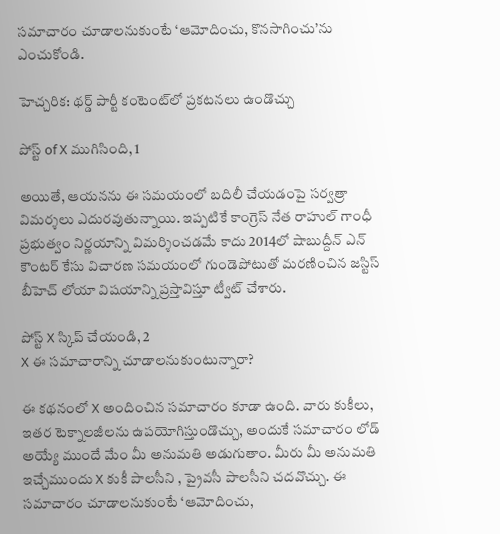సమాచారం చూడాలనుకుంటే ‘ఆమోదించు, కొనసాగించు’ను ఎంచుకోండి.

హెచ్చరిక: థర్డ్ పార్టీ కంటెంట్‌లో ప్రకటనలు ఉండొచ్చు

పోస్ట్ of X ముగిసింది, 1

అయితే, ఆయనను ఈ సమయంలో బదిలీ చేయడంపై సర్వత్రా విమర్శలు ఎదురవుతున్నాయి. ఇప్పటికే కాంగ్రెస్ నేత రాహుల్ గాంధీ ప్రభుత్వం నిర్ణయాన్ని విమర్శించడమే కాదు 2014లో షాబుద్దీన్ ఎన్ కౌంటర్ కేసు విచారణ సమయంలో గుండెపోటుతో మరణించిన జస్టిస్ బీహెచ్ లోయా విషయాన్ని ప్రస్తావిస్తూ ట్వీట్ చేశారు.

పోస్ట్‌ X స్కిప్ చేయండి, 2
X ఈ సమాచారాన్ని చూడాలనుకుంటున్నారా?

ఈ కథనంలో X అందించిన సమాచారం కూడా ఉంది. వారు కుకీలు, ఇతర టెక్నాలజీలను ఉపయోగిస్తుండొచ్చు, అందుకే సమాచారం లోడ్ అయ్యే ముందే మేం మీ అనుమతి అడుగుతాం. మీరు మీ అనుమతి ఇచ్చేముందు X కుకీ పాలసీని , ప్రైవసీ పాలసీని చదవొచ్చు. ఈ సమాచారం చూడాలనుకుంటే ‘ఆమోదించు,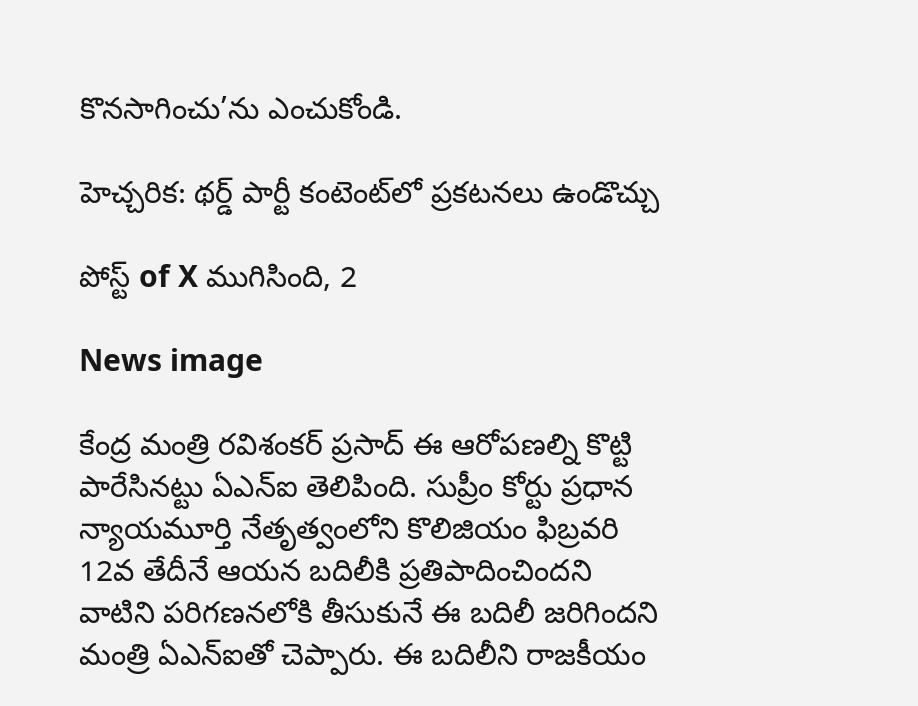కొనసాగించు’ను ఎంచుకోండి.

హెచ్చరిక: థర్డ్ పార్టీ కంటెంట్‌లో ప్రకటనలు ఉండొచ్చు

పోస్ట్ of X ముగిసింది, 2

News image

కేంద్ర మంత్రి రవిశంకర్ ప్రసాద్ ఈ ఆరోపణల్ని కొట్టి పారేసినట్టు ఏఎన్ఐ తెలిపింది. సుప్రీం కోర్టు ప్రధాన న్యాయమూర్తి నేతృత్వంలోని కొలిజియం ఫిబ్రవరి 12వ తేదీనే ఆయన బదిలీకి ప్రతిపాదించిందని వాటిని పరిగణనలోకి తీసుకునే ఈ బదిలీ జరిగిందని మంత్రి ఏఎన్ఐతో చెప్పారు. ఈ బదిలీని రాజకీయం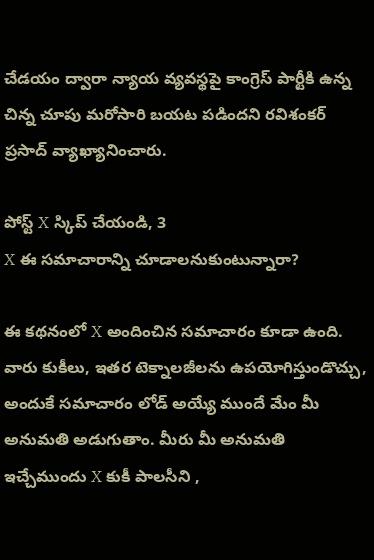చేడయం ద్వారా న్యాయ వ్యవస్థపై కాంగ్రెస్ పార్టీకి ఉన్న చిన్న చూపు మరోసారి బయట పడిందని రవిశంకర్ ప్రసాద్ వ్యాఖ్యానించారు.

పోస్ట్‌ X స్కిప్ చేయండి, 3
X ఈ సమాచారాన్ని చూడాలనుకుంటున్నారా?

ఈ కథనంలో X అందించిన సమాచారం కూడా ఉంది. వారు కుకీలు, ఇతర టెక్నాలజీలను ఉపయోగిస్తుండొచ్చు, అందుకే సమాచారం లోడ్ అయ్యే ముందే మేం మీ అనుమతి అడుగుతాం. మీరు మీ అనుమతి ఇచ్చేముందు X కుకీ పాలసీని ,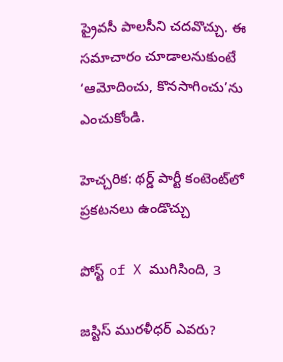ప్రైవసీ పాలసీని చదవొచ్చు. ఈ సమాచారం చూడాలనుకుంటే ‘ఆమోదించు, కొనసాగించు’ను ఎంచుకోండి.

హెచ్చరిక: థర్డ్ పార్టీ కంటెంట్‌లో ప్రకటనలు ఉండొచ్చు

పోస్ట్ of X ముగిసింది, 3

జస్టిస్ మురళీధర్ ఎవరు?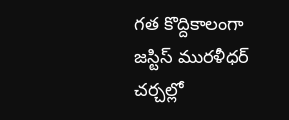గత కొద్దికాలంగా జస్టిస్ మురళీధర్ చర్చల్లో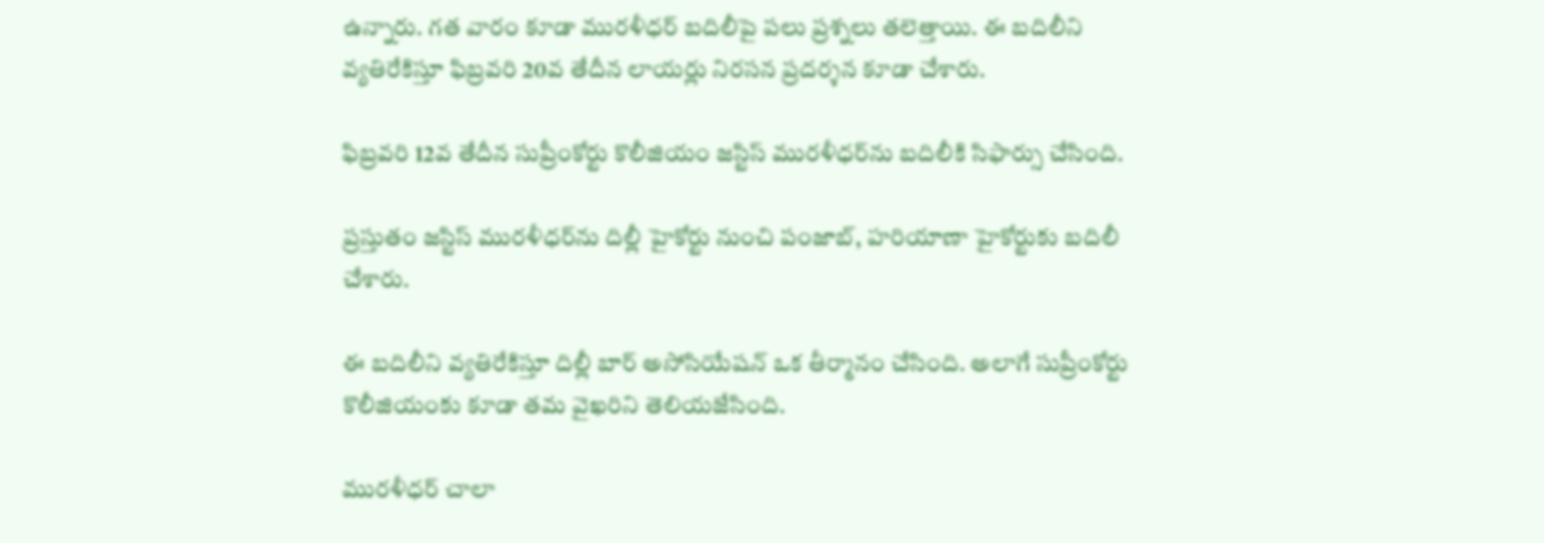ఉన్నారు. గత వారం కూడా మురళీధర్ బదిలీపై పలు ప్రశ్నలు తలెత్తాయి. ఈ బదిలీని వ్యతిరేకిస్తూ ఫిబ్రవరి 20వ తేదీన లాయర్లు నిరసన ప్రదర్శన కూడా చేశారు.

ఫిబ్రవరి 12వ తేదీన సుప్రీంకోర్టు కొలీజియం జస్టిస్ మురళీధర్‌ను బదిలీకి సిఫార్సు చేసింది.

ప్రస్తుతం జస్టిస్ మురళీధర్‌ను దిల్లీ హైకోర్టు నుంచి పంజాబ్, హరియాణా హైకోర్టుకు బదిలీ చేశారు.

ఈ బదిలీని వ్యతిరేకిస్తూ దిల్లీ బార్ అసోసియేషన్ ఒక తీర్మానం చేసింది. అలాగే సుప్రీంకోర్టు కొలీజియంకు కూడా తమ వైఖరిని తెలియజేసింది.

మురళీధర్ చాలా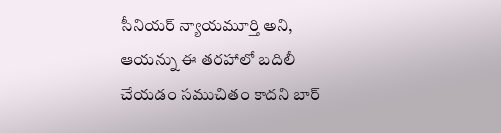సీనియర్ న్యాయమూర్తి అని, ఆయన్ను ఈ తరహాలో బదిలీ చేయడం సముచితం కాదని బార్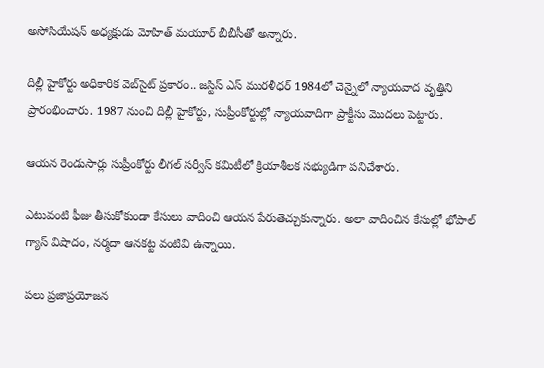అసోసియేషన్ అధ్యక్షుడు మోహిత్ మయూర్ బీబీసీతో అన్నారు.

దిల్లీ హైకోర్టు అధికారిక వెబ్‌సైట్ ప్రకారం.. జస్టిస్ ఎస్ మురళీధర్ 1984లో చెన్నైలో న్యాయవాద వృత్తిని ప్రారంభించారు. 1987 నుంచి దిల్లీ హైకోర్టు, సుప్రీంకోర్టుల్లో న్యాయవాదిగా ప్రాక్టీసు మొదలు పెట్టారు.

ఆయన రెండుసార్లు సుప్రీంకోర్టు లీగల్ సర్వీస్ కమిటీలో క్రియాశీలక సభ్యుడిగా పనిచేశారు.

ఎటువంటి ఫీజు తీసుకోకుండా కేసులు వాదించి ఆయన పేరుతెచ్చుకున్నారు. అలా వాదించిన కేసుల్లో భోపాల్ గ్యాస్ విషాదం, నర్మదా ఆనకట్ట వంటివి ఉన్నాయి.

పలు ప్రజాప్రయోజన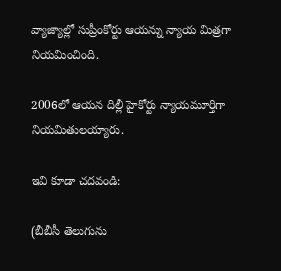వ్యాజ్యాల్లో సుప్రీంకోర్టు ఆయన్ను న్యాయ మిత్రగా నియమించింది.

2006లో ఆయన దిల్లీ హైకోర్టు న్యాయమూర్తిగా నియమితులయ్యారు.

ఇవి కూడా చదవండి:

(బీబీసీ తెలుగును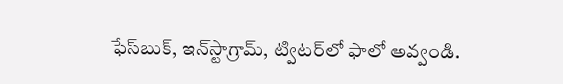ఫేస్‌బుక్, ఇన్‌స్టాగ్రామ్‌, ట్విటర్‌లో ఫాలో అవ్వండి.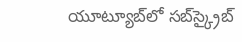యూట్యూబ్‌లో సబ్‌స్క్రైబ్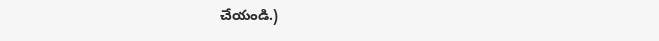చేయండి.)